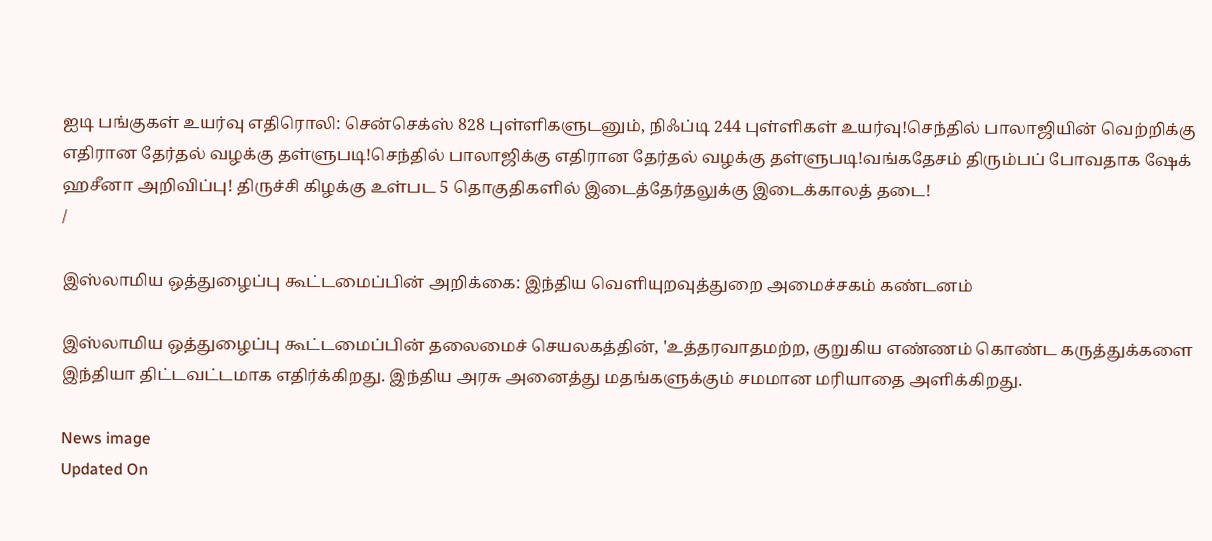ஐடி பங்குகள் உயர்வு எதிரொலி: சென்செக்ஸ் 828 புள்ளிகளுடனும், நிஃப்டி 244 புள்ளிகள் உயர்வு!செந்தில் பாலாஜியின் வெற்றிக்கு எதிரான தேர்தல் வழக்கு தள்ளுபடி!செந்தில் பாலாஜிக்கு எதிரான தேர்தல் வழக்கு தள்ளுபடி!வங்கதேசம் திரும்பப் போவதாக ஷேக் ஹசீனா அறிவிப்பு! திருச்சி கிழக்கு உள்பட 5 தொகுதிகளில் இடைத்தேர்தலுக்கு இடைக்காலத் தடை!
/

இஸ்லாமிய ஒத்துழைப்பு கூட்டமைப்பின் அறிக்கை: இந்திய வெளியுறவுத்துறை அமைச்சகம் கண்டனம்

இஸ்லாமிய ஒத்துழைப்பு கூட்டமைப்பின் தலைமைச் செயலகத்தின், 'உத்தரவாதமற்ற, குறுகிய எண்ணம் கொண்ட கருத்துக்களை இந்தியா திட்டவட்டமாக எதிர்க்கிறது. இந்திய அரசு அனைத்து மதங்களுக்கும் சமமான மரியாதை அளிக்கிறது.

News image
Updated On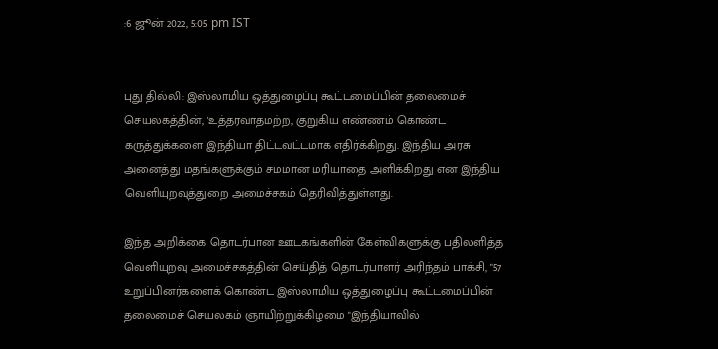:6 ஜூன் 2022, 5:05 pm IST


புது தில்லி: இஸ்லாமிய ஒத்துழைப்பு கூட்டமைப்பின் தலைமைச் செயலகத்தின், 'உத்தரவாதமற்ற, குறுகிய எண்ணம் கொண்ட கருத்துக்களை இந்தியா திட்டவட்டமாக எதிர்க்கிறது. இந்திய அரசு அனைத்து மதங்களுக்கும் சமமான மரியாதை அளிக்கிறது என இந்திய வெளியுறவுத்துறை அமைச்சகம் தெரிவித்துள்ளது.

இந்த அறிக்கை தொடர்பான ஊடகங்களின் கேள்விகளுக்கு பதிலளித்த வெளியுறவு அமைச்சகத்தின் செய்தித் தொடர்பாளர் அரிந்தம் பாக்சி, "57 உறுப்பினர்களைக் கொண்ட இஸ்லாமிய ஒத்துழைப்பு கூட்டமைப்பின் தலைமைச் செயலகம் ஞாயிற்றுக்கிழமை "இந்தியாவில்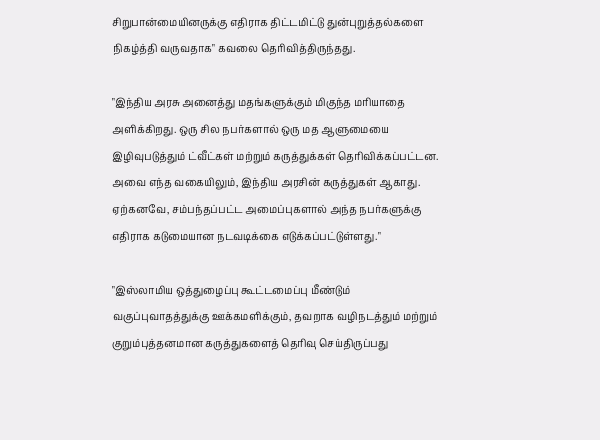சிறுபான்மையினருக்கு எதிராக திட்டமிட்டு துன்புறுத்தல்களை நிகழ்த்தி வருவதாக" கவலை தெரிவித்திருந்தது.

"இந்திய அரசு அனைத்து மதங்களுக்கும் மிகுந்த மரியாதை அளிக்கிறது. ஒரு சில நபர்களால் ஒரு மத ஆளுமையை இழிவுபடுத்தும் ட்வீட்கள் மற்றும் கருத்துக்கள் தெரிவிக்கப்பட்டன. அவை எந்த வகையிலும், இந்திய அரசின் கருத்துகள் ஆகாது. ஏற்கனவே, சம்பந்தப்பட்ட அமைப்புகளால் அந்த நபர்களுக்கு எதிராக கடுமையான நடவடிக்கை எடுக்கப்பட்டுள்ளது."

"இஸ்லாமிய ஒத்துழைப்பு கூட்டமைப்பு மீண்டும் வகுப்புவாதத்துக்கு ஊக்கமளிக்கும், தவறாக வழிநடத்தும் மற்றும் குறும்புத்தனமான கருத்துகளைத் தெரிவு செய்திருப்பது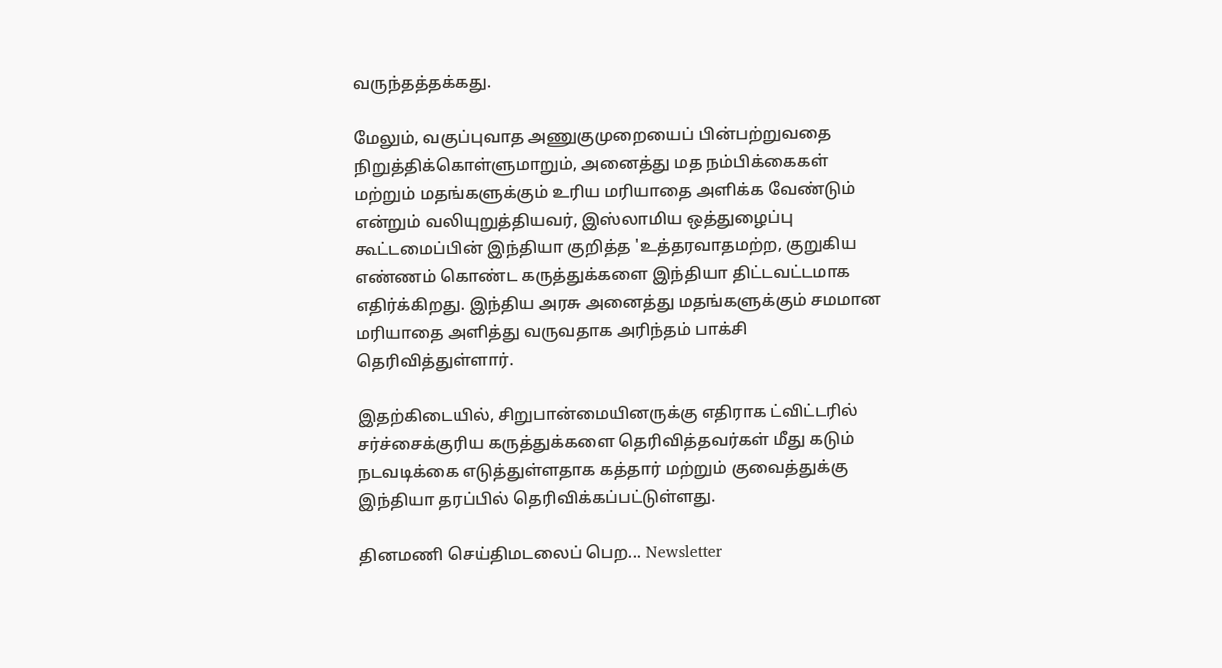வருந்தத்தக்கது.

மேலும், வகுப்புவாத அணுகுமுறையைப் பின்பற்றுவதை நிறுத்திக்கொள்ளுமாறும், அனைத்து மத நம்பிக்கைகள் மற்றும் மதங்களுக்கும் உரிய மரியாதை அளிக்க வேண்டும் என்றும் வலியுறுத்தியவர், இஸ்லாமிய ஒத்துழைப்பு கூட்டமைப்பின் இந்தியா குறித்த 'உத்தரவாதமற்ற, குறுகிய எண்ணம் கொண்ட கருத்துக்களை இந்தியா திட்டவட்டமாக எதிர்க்கிறது. இந்திய அரசு அனைத்து மதங்களுக்கும் சமமான மரியாதை அளித்து வருவதாக அரிந்தம் பாக்சி தெரிவித்துள்ளார்.

இதற்கிடையில், சிறுபான்மையினருக்கு எதிராக ட்விட்டரில் சர்ச்சைக்குரிய கருத்துக்களை தெரிவித்தவர்கள் மீது கடும் நடவடிக்கை எடுத்துள்ளதாக கத்தார் மற்றும் குவைத்துக்கு இந்தியா தரப்பில் தெரிவிக்கப்பட்டுள்ளது.

தினமணி செய்திமடலைப் பெற... Newsletter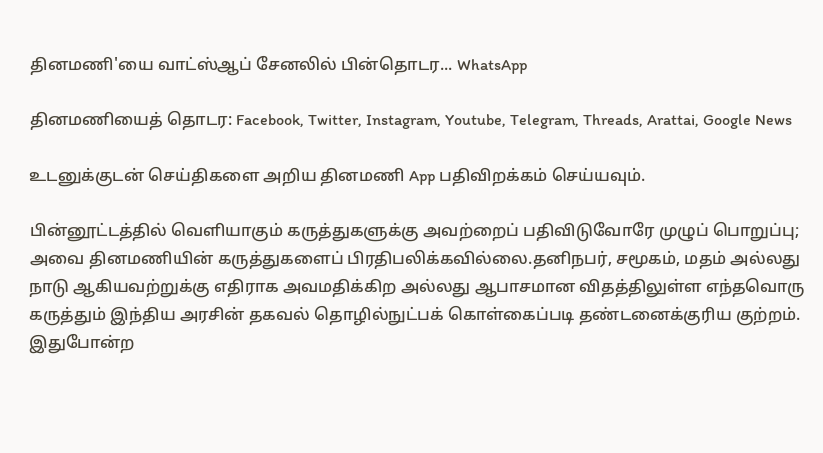தினமணி'யை வாட்ஸ்ஆப் சேனலில் பின்தொடர... WhatsApp

தினமணியைத் தொடர: Facebook, Twitter, Instagram, Youtube, Telegram, Threads, Arattai, Google News

உடனுக்குடன் செய்திகளை அறிய தினமணி App பதிவிறக்கம் செய்யவும்.

பின்னூட்டத்தில் வெளியாகும் கருத்துகளுக்கு அவற்றைப் பதிவிடுவோரே முழுப் பொறுப்பு; அவை தினமணியின் கருத்துகளைப் பிரதிபலிக்கவில்லை.தனிநபர், சமூகம், மதம் அல்லது நாடு ஆகியவற்றுக்கு எதிராக அவமதிக்கிற அல்லது ஆபாசமான விதத்திலுள்ள எந்தவொரு கருத்தும் இந்திய அரசின் தகவல் தொழில்நுட்பக் கொள்கைப்படி தண்டனைக்குரிய குற்றம். இதுபோன்ற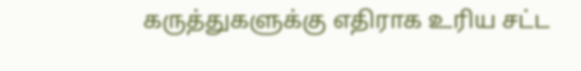கருத்துகளுக்கு எதிராக உரிய சட்ட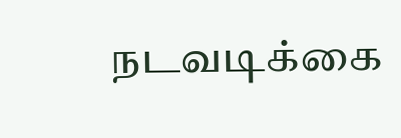நடவடிக்கை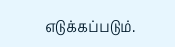எடுக்கப்படும்.